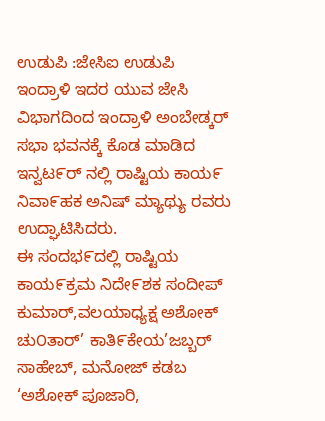ಉಡುಪಿ :ಜೇಸಿಐ ಉಡುಪಿ ಇಂದ್ರಾಳಿ ಇದರ ಯುವ ಜೇಸಿ ವಿಭಾಗದಿಂದ ಇಂದ್ರಾಳಿ ಅಂಬೇಡ್ಕರ್ ಸಭಾ ಭವನಕ್ಕೆ ಕೊಡ ಮಾಡಿದ ಇನ್ವಟ೯ರ್ ನಲ್ಲಿ ರಾಷ್ಟಿಯ ಕಾಯ೯ ನಿವಾ೯ಹಕ ಅನಿಷ್ ಮ್ಯಾಥ್ಯು ರವರು ಉದ್ಘಾಟಿಸಿದರು.
ಈ ಸಂದಭ೯ದಲ್ಲಿ ರಾಷ್ಟಿಯ ಕಾಯ೯ಕ್ರಮ ನಿದೇ೯ಶಕ ಸಂದೀಪ್ ಕುಮಾರ್,ವಲಯಾಧ್ಯಕ್ಷ ಅಶೋಕ್ ಚು೦ತಾರ್’ ಕಾತಿ೯ಕೇಯ’ಜಬ್ಬರ್ ಸಾಹೇಬ್, ಮನೋಜ್ ಕಡಬ ‘ಅಶೋಕ್ ಪೂಜಾರಿ,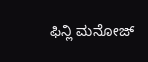ಫಿನ್ಲಿ ಮನೋಜ್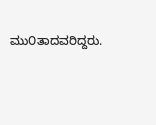ಮು೦ತಾದವರಿದ್ದರು.